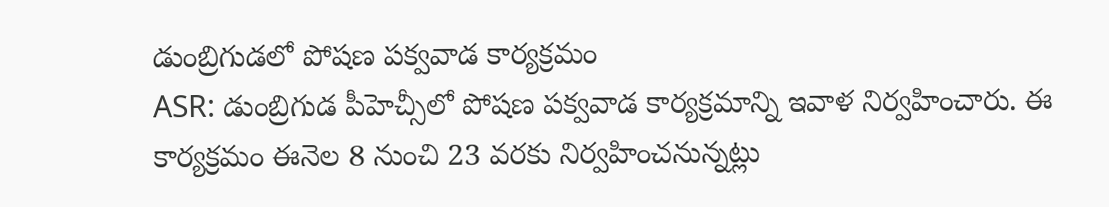డుంబ్రిగుడలో పోషణ పక్వవాడ కార్యక్రమం
ASR: డుంబ్రిగుడ పీహెచ్సీలో పోషణ పక్వవాడ కార్యక్రమాన్ని ఇవాళ నిర్వహించారు. ఈ కార్యక్రమం ఈనెల 8 నుంచి 23 వరకు నిర్వహించనున్నట్లు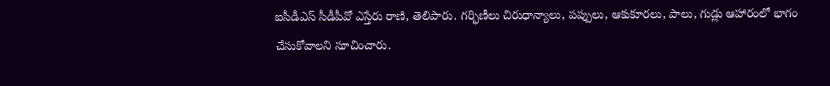ఐసీడీఎస్ సీడీపీవో ఎస్తేరు రాణి, తెలిపారు. గర్భిణీలు చిరుధాన్యాలు, పప్పులు, ఆకుకూరలు, పాలు, గుడ్లు ఆహారంలో భాగం చేసుకోవాలని సూచించారు.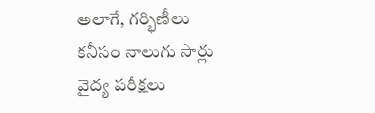అలాగే, గర్భిణీలు కనీసం నాలుగు సార్లు వైద్య పరీక్షలు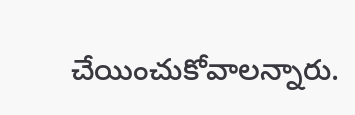చేయించుకోవాలన్నారు.